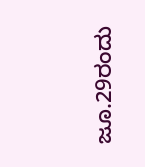ಜೂ.29ರಂದು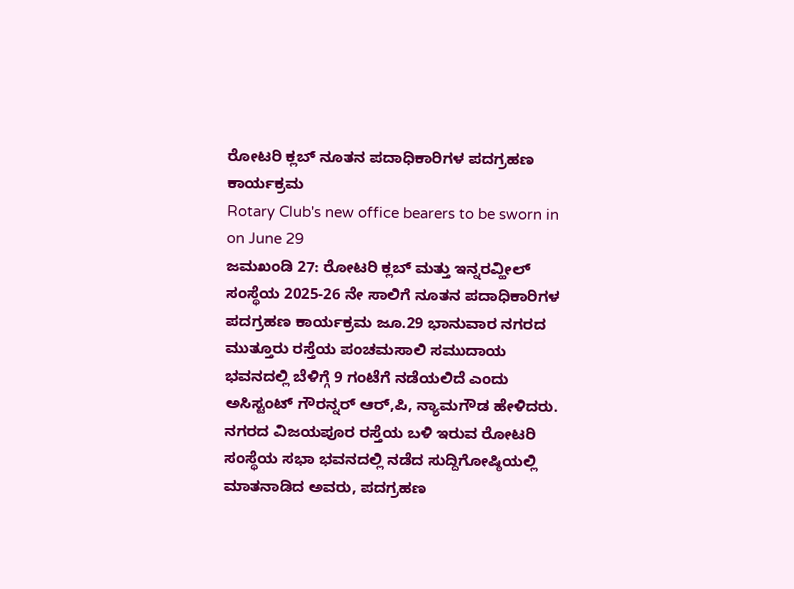ರೋಟರಿ ಕ್ಲಬ್ ನೂತನ ಪದಾಧಿಕಾರಿಗಳ ಪದಗ್ರಹಣ ಕಾರ್ಯಕ್ರಮ
Rotary Club's new office bearers to be sworn in on June 29
ಜಮಖಂಡಿ 27: ರೋಟರಿ ಕ್ಲಬ್ ಮತ್ತು ಇನ್ನರವ್ಹೀಲ್ ಸಂಸ್ಥೆಯ 2025-26 ನೇ ಸಾಲಿಗೆ ನೂತನ ಪದಾಧಿಕಾರಿಗಳ ಪದಗ್ರಹಣ ಕಾರ್ಯಕ್ರಮ ಜೂ.29 ಭಾನುವಾರ ನಗರದ ಮುತ್ತೂರು ರಸ್ತೆಯ ಪಂಚಮಸಾಲಿ ಸಮುದಾಯ ಭವನದಲ್ಲಿ ಬೆಳಿಗ್ಗೆ 9 ಗಂಟೆಗೆ ನಡೆಯಲಿದೆ ಎಂದು ಅಸಿಸ್ಟಂಟ್ ಗೌರನ್ನರ್ ಆರ್,ಪಿ, ನ್ಯಾಮಗೌಡ ಹೇಳಿದರು.
ನಗರದ ವಿಜಯಪೂರ ರಸ್ತೆಯ ಬಳಿ ಇರುವ ರೋಟರಿ ಸಂಸ್ಥೆಯ ಸಭಾ ಭವನದಲ್ಲಿ ನಡೆದ ಸುದ್ದಿಗೋಷ್ಠಿಯಲ್ಲಿ ಮಾತನಾಡಿದ ಅವರು, ಪದಗ್ರಹಣ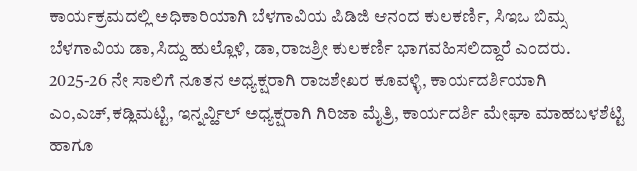ಕಾರ್ಯಕ್ರಮದಲ್ಲಿ ಅಧಿಕಾರಿಯಾಗಿ ಬೆಳಗಾವಿಯ ಪಿಡಿಜಿ ಆನಂದ ಕುಲಕರ್ಣಿ, ಸಿಇಒ ಬಿಮ್ಸ ಬೆಳಗಾವಿಯ ಡಾ,ಸಿದ್ದು ಹುಲ್ಲೊಳಿ, ಡಾ,ರಾಜಶ್ರೀ ಕುಲಕರ್ಣಿ ಭಾಗವಹಿಸಲಿದ್ದಾರೆ ಎಂದರು.
2025-26 ನೇ ಸಾಲಿಗೆ ನೂತನ ಅಧ್ಯಕ್ಷರಾಗಿ ರಾಜಶೇಖರ ಕೂವಳ್ಳಿ, ಕಾರ್ಯದರ್ಶಿಯಾಗಿ ಎಂ,ಎಚ್,ಕಡ್ಲಿಮಟ್ಟಿ, ಇನ್ನರ್ವ್ಹಿಲ್ ಅಧ್ಯಕ್ಷರಾಗಿ ಗಿರಿಜಾ ಮೈತ್ರಿ, ಕಾರ್ಯದರ್ಶಿ ಮೇಘಾ ಮಾಹಬಳಶೆಟ್ಟಿ ಹಾಗೂ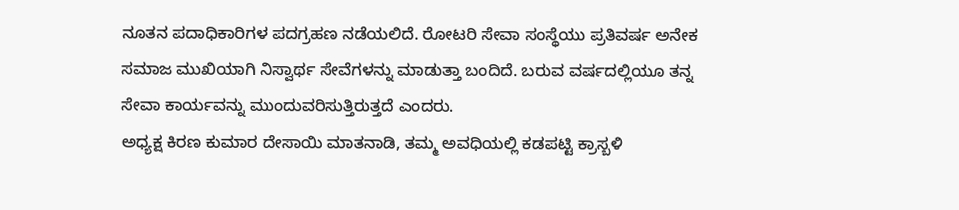ನೂತನ ಪದಾಧಿಕಾರಿಗಳ ಪದಗ್ರಹಣ ನಡೆಯಲಿದೆ. ರೋಟರಿ ಸೇವಾ ಸಂಸ್ಥೆಯು ಪ್ರತಿವರ್ಷ ಅನೇಕ ಸಮಾಜ ಮುಖಿಯಾಗಿ ನಿಸ್ವಾರ್ಥ ಸೇವೆಗಳನ್ನು ಮಾಡುತ್ತಾ ಬಂದಿದೆ. ಬರುವ ವರ್ಷದಲ್ಲಿಯೂ ತನ್ನ ಸೇವಾ ಕಾರ್ಯವನ್ನು ಮುಂದುವರಿಸುತ್ತಿರುತ್ತದೆ ಎಂದರು.
ಅಧ್ಯಕ್ಷ ಕಿರಣ ಕುಮಾರ ದೇಸಾಯಿ ಮಾತನಾಡಿ, ತಮ್ಮ ಅವಧಿಯಲ್ಲಿ ಕಡಪಟ್ಟಿ ಕ್ರಾಸ್ಬಳಿ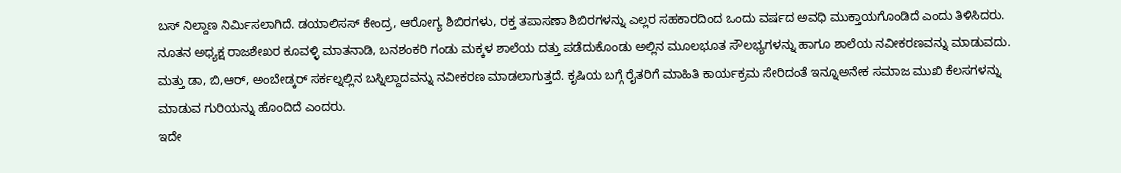ಬಸ್ ನಿಲ್ದಾಣ ನಿರ್ಮಿಸಲಾಗಿದೆ. ಡಯಾಲಿಸಸ್ ಕೇಂದ್ರ, ಆರೋಗ್ಯ ಶಿಬಿರಗಳು, ರಕ್ತ ತಪಾಸಣಾ ಶಿಬಿರಗಳನ್ನು ಎಲ್ಲರ ಸಹಕಾರದಿಂದ ಒಂದು ವರ್ಷದ ಅವಧಿ ಮುಕ್ತಾಯಗೊಂಡಿದೆ ಎಂದು ತಿಳಿಸಿದರು.
ನೂತನ ಅಧ್ಯಕ್ಷ ರಾಜಶೇಖರ ಕೂವಳ್ಳಿ ಮಾತನಾಡಿ, ಬನಶಂಕರಿ ಗಂಡು ಮಕ್ಕಳ ಶಾಲೆಯ ದತ್ತು ಪಡೆದುಕೊಂಡು ಅಲ್ಲಿನ ಮೂಲಭೂತ ಸೌಲಭ್ಯಗಳನ್ನು ಹಾಗೂ ಶಾಲೆಯ ನವೀಕರಣವನ್ನು ಮಾಡುವದು. ಮತ್ತು ಡಾ, ಬಿ,ಆರ್, ಅಂಬೇಡ್ಕರ್ ಸರ್ಕಲ್ನಲ್ಲಿನ ಬಸ್ನಿಲ್ದಾದವನ್ನು ನವೀಕರಣ ಮಾಡಲಾಗುತ್ತದೆ. ಕೃಷಿಯ ಬಗ್ಗೆ ರೈತರಿಗೆ ಮಾಹಿತಿ ಕಾರ್ಯಕ್ರಮ ಸೇರಿದಂತೆ ಇನ್ನೂಅನೇಕ ಸಮಾಜ ಮುಖಿ ಕೆಲಸಗಳನ್ನು ಮಾಡುವ ಗುರಿಯನ್ನು ಹೊಂದಿದೆ ಎಂದರು.
ಇದೇ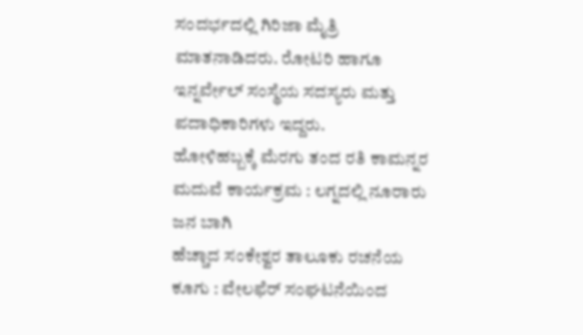ಸಂದರ್ಭದಲ್ಲಿ ಗಿರಿಜಾ ಮೈತ್ರಿ ಮಾತನಾಡಿದರು. ರೋಟರಿ ಹಾಗೂ ಇನ್ನರ್ವೇಲ್ ಸಂಸ್ಥೆಯ ಸದಸ್ಯರು ಮತ್ತು ಪದಾಧಿಕಾರಿಗಳು ಇದ್ದರು.
ಹೋಳಿಹಬ್ಬಕ್ಕೆ ಮೆರಗು ತಂದ ರತಿ ಕಾಮನ್ನರ ಮದುವೆ ಕಾರ್ಯಕ್ರಮ : ಲಗ್ನದಲ್ಲಿ ನೂರಾರು ಜನ ಬಾಗಿ
ಹೆಚ್ಚಾದ ಸಂಕೇಶ್ವರ ತಾಲೂಕು ರಚನೆಯ ಕೂಗು : ವೇಲಫೆರ್ ಸಂಘಟನೆಯಿಂದ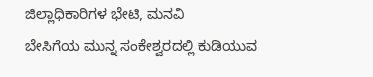ಜಿಲ್ಲಾಧಿಕಾರಿಗಳ ಭೇಟಿ, ಮನವಿ
ಬೇಸಿಗೆಯ ಮುನ್ನ ಸಂಕೇಶ್ವರದಲ್ಲಿ ಕುಡಿಯುವ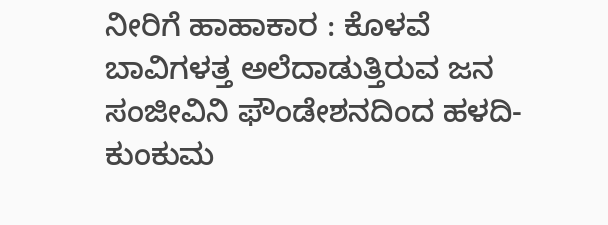ನೀರಿಗೆ ಹಾಹಾಕಾರ : ಕೊಳವೆ ಬಾವಿಗಳತ್ತ ಅಲೆದಾಡುತ್ತಿರುವ ಜನ
ಸಂಜೀವಿನಿ ಫೌಂಡೇಶನದಿಂದ ಹಳದಿ-ಕುಂಕುಮ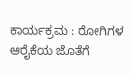ಕಾರ್ಯಕ್ರಮ : ರೋಗಿಗಳ ಆರೈಕೆಯ ಜೊತೆಗೆ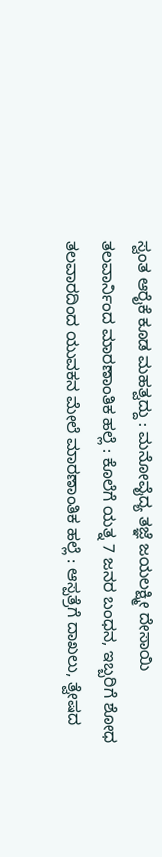ಸ್ವಂತ ಆರೈಕೆ ಕೂಡ ಮಹತ್ವದ್ದು : ಮನೋವೈದ್ಯ ತಜ್ಞೆ ಜಯಲಕ್ಷ್ಮೀ ದೇಸಾಯಿ
ತಲವಾರ್ನಿಂದ ಮಾರಣಾಂತಿಕ ಹಲ್ಲೆ : ಕೊಲೆಗೆ ಯತ್ನ 7 ಜನರ ಬಂಧನ, ಇಬ್ಬರಿಗೆ ಶೋಧ
ತಲವಾರದಿಂದ ಯುವಕನ ಮೇಲೆ ಮಾರಣಾಂತಿಕ ಹಲ್ಲೆ : ಆಸ್ಪತ್ರೆಗೆ ದಾಖಲು, ತ್ವೇಷದ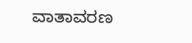ವಾತಾವರಣ